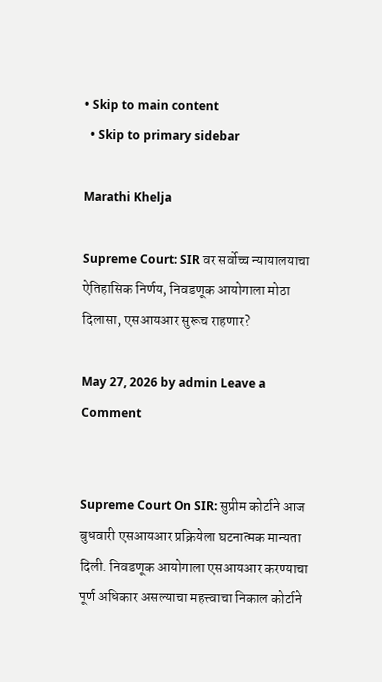• Skip to main content
  • Skip to primary sidebar

Marathi Khelja

Supreme Court: SIR वर सर्वोच्च न्यायालयाचा ऐतिहासिक निर्णय, निवडणूक आयोगाला मोठा दिलासा, एसआयआर सुरूच राहणार?

May 27, 2026 by admin Leave a Comment


Supreme Court On SIR: सुप्रीम कोर्टाने आज बुधवारी एसआयआर प्रक्रियेला घटनात्मक मान्यता दिली. निवडणूक आयोगाला एसआयआर करण्याचा पूर्ण अधिकार असल्याचा महत्त्वाचा निकाल कोर्टाने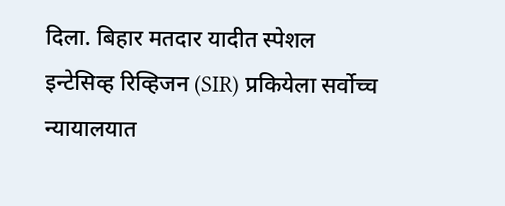दिला. बिहार मतदार यादीत स्पेशल इन्टेसिव्ह रिव्हिजन (SIR) प्रकियेला सर्वोच्च न्यायालयात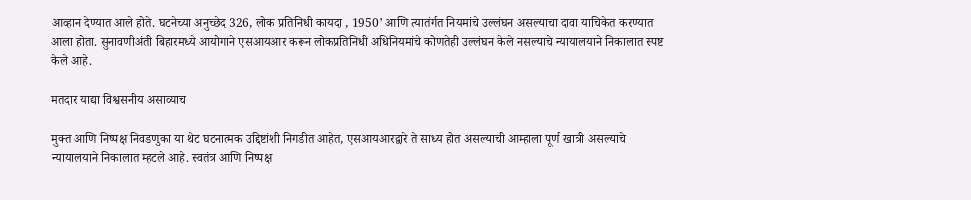आव्हान देण्यात आले होते. घटनेच्या अनुच्छेद 326, लोक प्रतिनिधी कायदा , 1950’ आणि त्यातंर्गत नियमांचे उल्लंघन असल्याचा दावा याचिकेत करण्यात आला होता. सुनावणीअंती बिहारमध्ये आयोगाने एसआयआर करून लोकप्रतिनिधी अधिनियमांचे कोणतेही उल्लंघन केले नसल्याचे न्यायालयाने निकालात स्पष्ट केले आहे.

मतदार याद्या विश्वसनीय असाव्याच

मुक्त आणि निष्पक्ष निवडणुका या थेट घटनात्मक उद्दिष्टांशी निगडीत आहेत, एसआयआरद्वारे ते साध्य होत असल्याची आम्हाला पूर्ण खात्री असल्याचे न्यायालयाने निकालात म्हटले आहे. स्वतंत्र आणि निष्पक्ष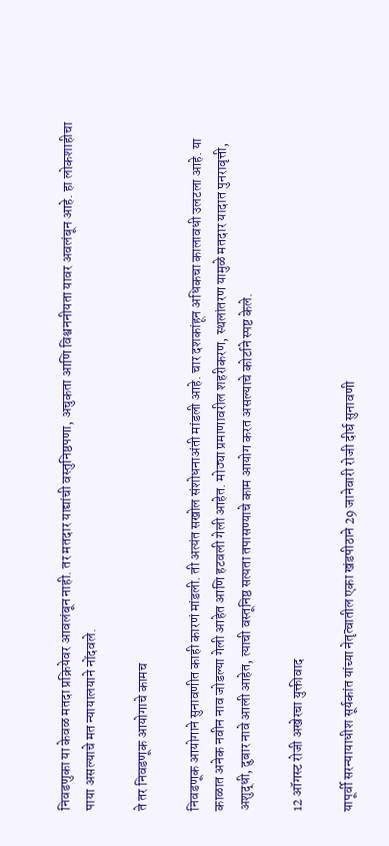निवडणुका या केवळ मतदा प्रक्रियेवर आवलंबून नाही. तर मतदार याद्यांची वस्तुनिष्ठपणा, अचुकता आणि विश्वननीयता यावर अवलंबून आहे. हा लोकशाहीचा पाया असल्याचे मत न्यायालयाने नोंदवले.

ते तर निवडणूक आयोगाचे कामच

निवडणूक आयोगाने सुनावणीत काही कारणं मांडली. ती अत्यंत सखोल संशोधनाअंती मांडली आहे. चार दशकांहून अधिकचा कालावधी उलटला आहे. या काळात अनेक नवीन नाव जोडल्या गेली आहेत आणि हटवली गेली आहेत. मोठ्या प्रमाणावरील शहरीकरण, स्थलांतरण यामुळे मतदार यादात पुनरावृत्ती, अशुद्धी, दुबार नावे आली आहेत, त्याची वस्तूनिष्ठ सत्यता तपासण्याचे काम आयोग करत असल्याचे कोर्टाने स्पष्ट केले.

12 ऑगस्ट रोजी अखेरचा युक्तीवाद

यापूर्वी सरन्यायाधीश सूर्यकांत यांच्या नेतृत्वातील एका खंडपीठाने 29 जानेवारी रोजी दीर्घ सुनावणी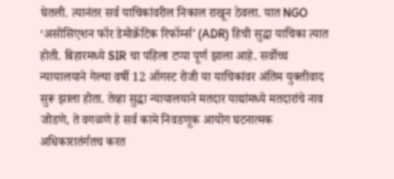घेतली. त्यानंतर सर्व याचिकांवरील निकाल राखून ठेवला. यात NGO ‘असोसिएशन फॉर डेमोक्रॅटिक रिफॉर्म्स’ (ADR) हिची सुद्धा याचिका त्यात होती. बिहारमध्ये SIR चा पहिला टप्पा पूर्ण झाला आहे. सर्वोच्च न्यायालयाने गेल्या वर्षी 12 ऑगस्ट रोजी या याचिकांवर अंतिम युक्तीवाद सुरू झाला होता. तेव्हा सुद्धा न्यायालयाने मतदार याद्यांमध्ये मतदारांचे नाव जोडणे, ते वगळणे हे सर्व कामे निवडणूक आयोग घटनात्मक अधिकारातंर्गतच करत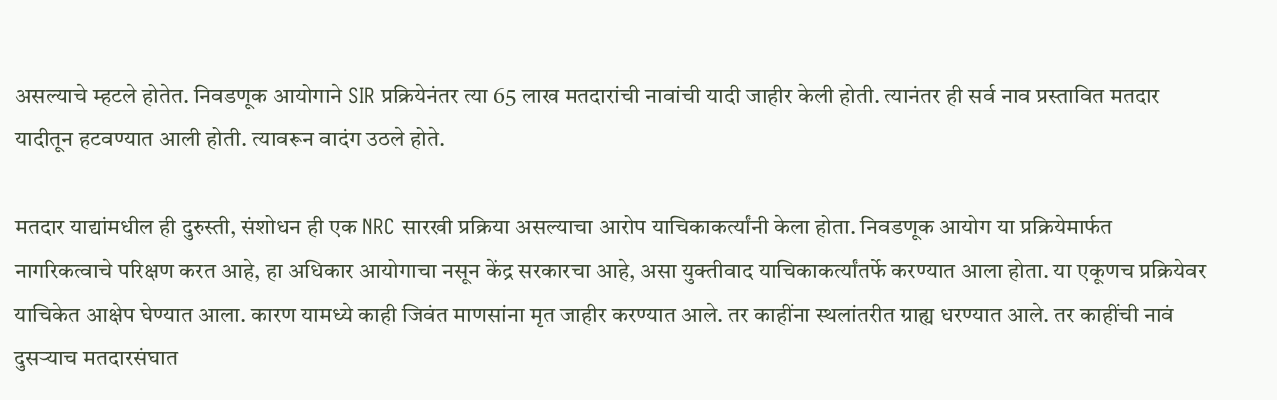असल्याचे म्हटले होतेत. निवडणूक आयोगाने SIR प्रक्रियेनंतर त्या 65 लाख मतदारांची नावांची यादी जाहीर केली होती. त्यानंतर ही सर्व नाव प्रस्तावित मतदार यादीतून हटवण्यात आली होती. त्यावरून वादंग उठले होते.

मतदार याद्यांमधील ही दुरुस्ती, संशोधन ही एक NRC सारखी प्रक्रिया असल्याचा आरोप याचिकाकर्त्यांनी केला होता. निवडणूक आयोग या प्रक्रियेमार्फत नागरिकत्वाचे परिक्षण करत आहे, हा अधिकार आयोगाचा नसून केंद्र सरकारचा आहे, असा युक्तीवाद याचिकाकर्त्यांतर्फे करण्यात आला होता. या एकूणच प्रक्रियेवर याचिकेत आक्षेप घेण्यात आला. कारण यामध्ये काही जिवंत माणसांना मृत जाहीर करण्यात आले. तर काहींना स्थलांतरीत ग्राह्य धरण्यात आले. तर काहींची नावं दुसऱ्याच मतदारसंघात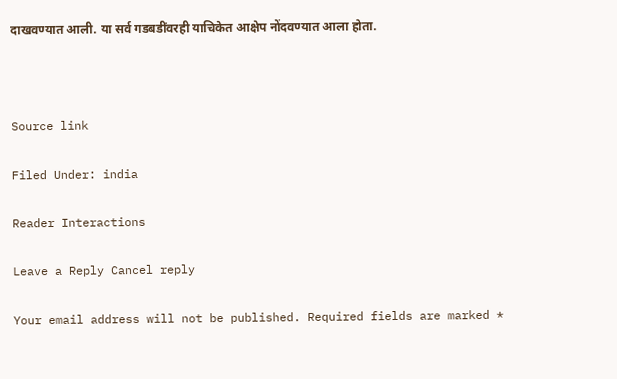दाखवण्यात आली. या सर्व गडबडींवरही याचिकेत आक्षेप नोंदवण्यात आला होता.



Source link

Filed Under: india

Reader Interactions

Leave a Reply Cancel reply

Your email address will not be published. Required fields are marked *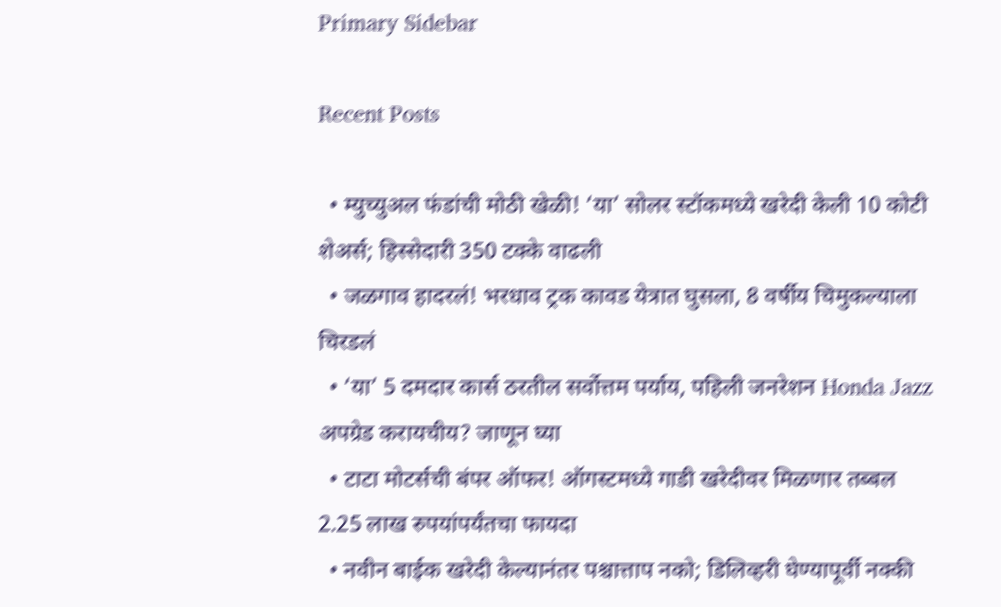Primary Sidebar

Recent Posts

  • म्युच्युअल फंडांची मोठी खेळी! ‘या’ सोलर स्टॉकमध्ये खरेदी केली 10 कोटी शेअर्स; हिस्सेदारी 350 टक्के वाढली
  • जळगाव हादरलं! भरधाव ट्रक कावड येत्रात घुसला, 8 वर्षीय चिमुकल्याला चिरडलं
  • ‘या’ 5 दमदार कार्स ठरतील सर्वोत्तम पर्याय, पहिली जनरेशन Honda Jazz अपग्रेड करायचीय? जाणून घ्या
  • टाटा मोटर्सची बंपर ऑफर! ऑगस्टमध्ये गाडी खरेदीवर मिळणार तब्बल 2.25 लाख रुपयांपर्यंतचा फायदा
  • नवीन बाईक खरेदी केल्यानंतर पश्चात्ताप नको; डिलिव्हरी घेण्यापूर्वी नक्की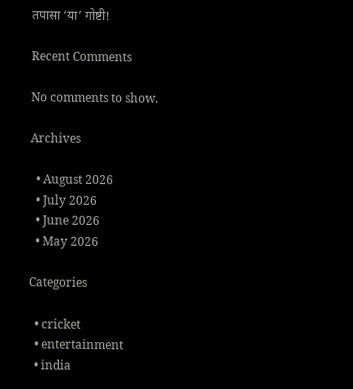तपासा ‘या’ गोष्टी!

Recent Comments

No comments to show.

Archives

  • August 2026
  • July 2026
  • June 2026
  • May 2026

Categories

  • cricket
  • entertainment
  • india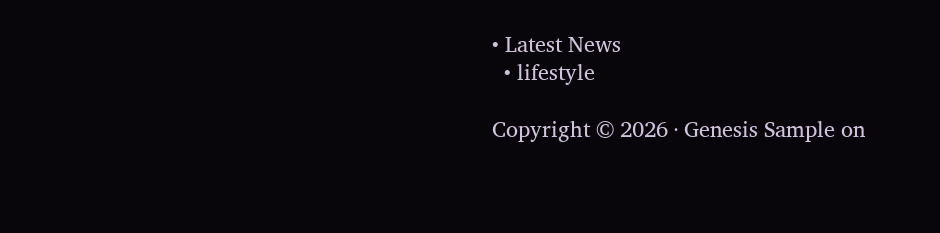• Latest News
  • lifestyle

Copyright © 2026 · Genesis Sample on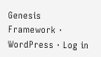Genesis Framework · WordPress · Log in